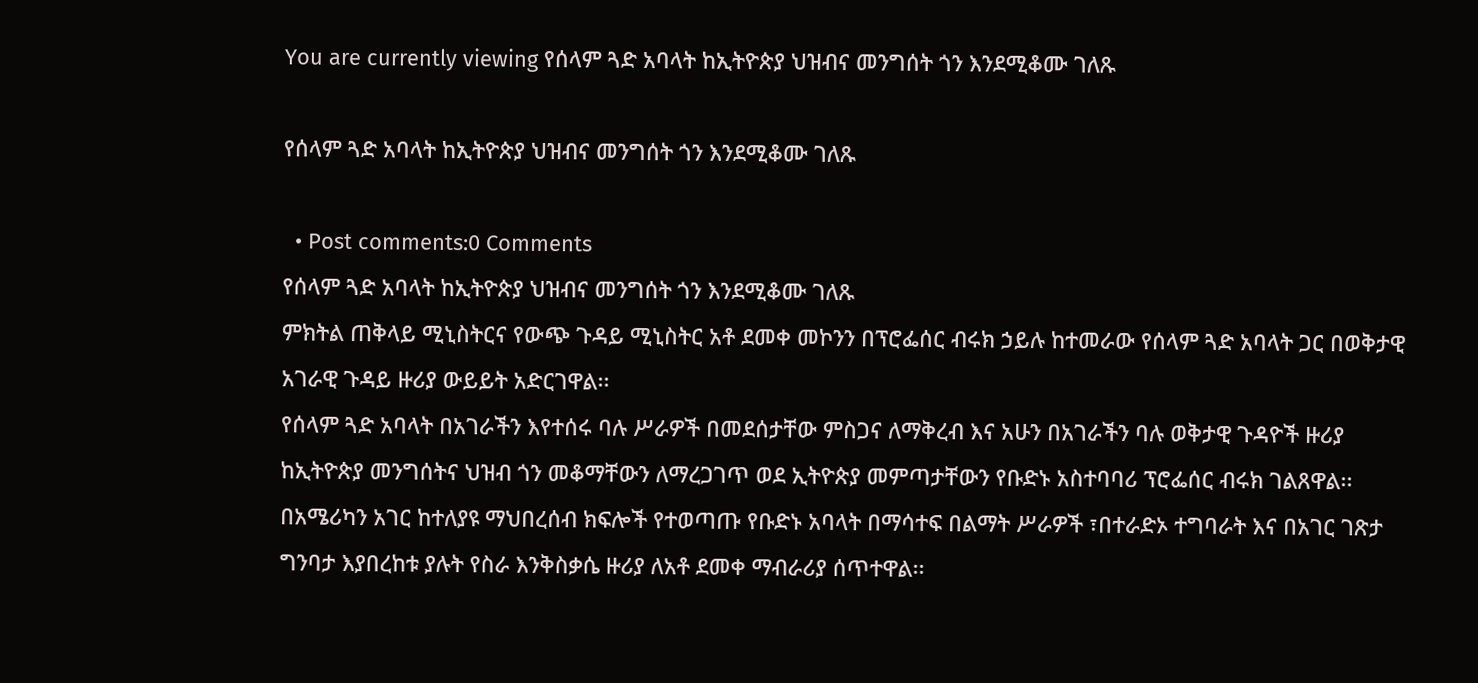You are currently viewing የሰላም ጓድ አባላት ከኢትዮጵያ ህዝብና መንግሰት ጎን እንደሚቆሙ ገለጹ

የሰላም ጓድ አባላት ከኢትዮጵያ ህዝብና መንግሰት ጎን እንደሚቆሙ ገለጹ

  • Post comments:0 Comments
የሰላም ጓድ አባላት ከኢትዮጵያ ህዝብና መንግሰት ጎን እንደሚቆሙ ገለጹ
ምክትል ጠቅላይ ሚኒስትርና የውጭ ጉዳይ ሚኒስትር አቶ ደመቀ መኮንን በፕሮፌሰር ብሩክ ኃይሉ ከተመራው የሰላም ጓድ አባላት ጋር በወቅታዊ አገራዊ ጉዳይ ዙሪያ ውይይት አድርገዋል፡፡
የሰላም ጓድ አባላት በአገራችን እየተሰሩ ባሉ ሥራዎች በመደሰታቸው ምስጋና ለማቅረብ እና አሁን በአገራችን ባሉ ወቅታዊ ጉዳዮች ዙሪያ ከኢትዮጵያ መንግሰትና ህዝብ ጎን መቆማቸውን ለማረጋገጥ ወደ ኢትዮጵያ መምጣታቸውን የቡድኑ አስተባባሪ ፕሮፌሰር ብሩክ ገልጸዋል፡፡
በአሜሪካን አገር ከተለያዩ ማህበረሰብ ክፍሎች የተወጣጡ የቡድኑ አባላት በማሳተፍ በልማት ሥራዎች ፣በተራድኦ ተግባራት እና በአገር ገጽታ ግንባታ እያበረከቱ ያሉት የስራ እንቅስቃሴ ዙሪያ ለአቶ ደመቀ ማብራሪያ ሰጥተዋል፡፡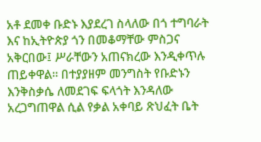አቶ ደመቀ ቡድኑ እያደረገ ስላለው በጎ ተግባራት እና ከኢትዮጵያ ጎን በመቆማቸው ምስጋና አቅርበው፤ ሥራቸውን አጠናክረው እንዲቀጥሉ ጠይቀዋል፡፡ በተያያዘም መንግስት የቡድኑን እንቅስቃሴ ለመደገፍ ፍላጎት እንዳለው አረጋግጠዋል ሲል የቃል አቀባይ ጽህፈት ቤት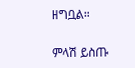ዘግቧል።

ምላሽ ይስጡ